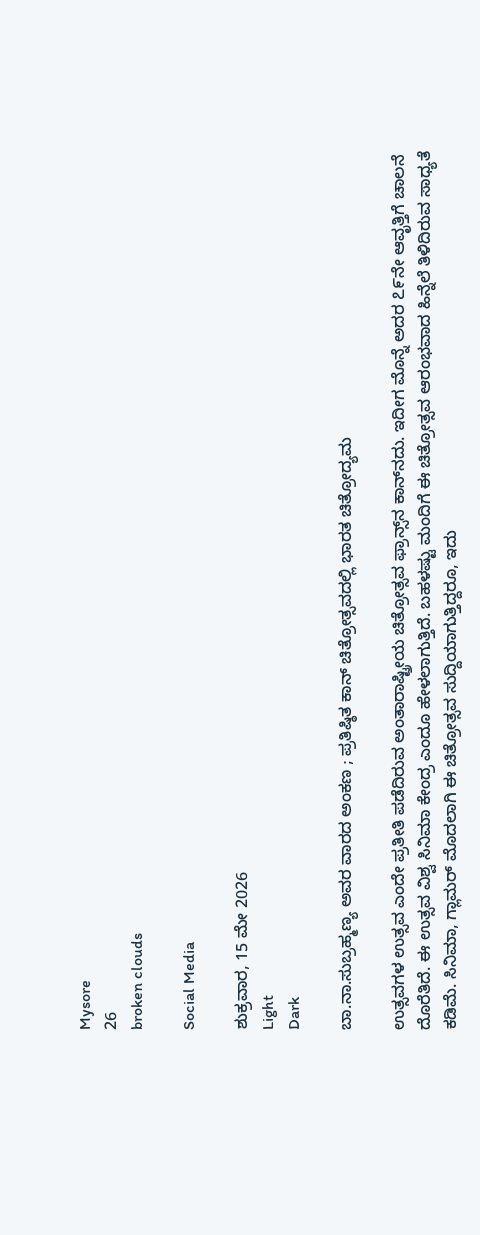Mysore
26
broken clouds

Social Media

ಶುಕ್ರವಾರ, 15 ಮೇ 2026
Light
Dark

ಬಾ.ನಾ.ಸುಬ್ರಹ್ಮಣ್ಯ ಅವರ ವಾರದ ಅಂಕಣ ; ಪ್ರತಿಷ್ಠಿತ ಕಾನ್‌ ಚಿತ್ರೋತ್ಸವದಲ್ಲಿ ಭಾರತ ಚಿತ್ರೋದ್ಯಮ

ಉತ್ಸವಗಳ ಉತ್ಸವ ಎಂದೇ ಪ್ರತೀತಿ ಪಡೆದಿರುವ ಅಂತಾರಾಷ್ಟ್ರೀಯ ಚಿತ್ರೋತ್ಸವ ಫ್ರಾನ್ಸ್‌ನ ಕಾನ್‌ನದು. ಇದೀಗ ಮೊನ್ನೆ ಅದರ ೭೯ನೇ ಆವೃತ್ತಿಗೆ ಚಾಲನೆ ದೊರೆತಿದೆ. ಈ ಉತ್ಸವ ವಿಶ್ವ ಸಿನಿಮಾ ಕೇಂದ್ರ ಎಂದೂ ಹೇಳಲಾಗುತ್ತಿದೆ. ಬಹಳಷ್ಟು ಮಂದಿಗೆ ಈ ಚಿತ್ರೋತ್ಸವ ಆರಂಭವಾದ ಹಿನ್ನೆಲೆ ತಿಳಿದಿರುವ ಸಾಧ್ಯತೆ ಕಡಿಮೆ. ಸಿನಿಮಾ, ಗ್ಲಾಮರ್ ಮೊದಲಾಗಿ ಈ ಚಿತ್ರೋತ್ಸವ ಸುದ್ದಿಯಾಗುತ್ತಿದ್ದರೂ, ಇದು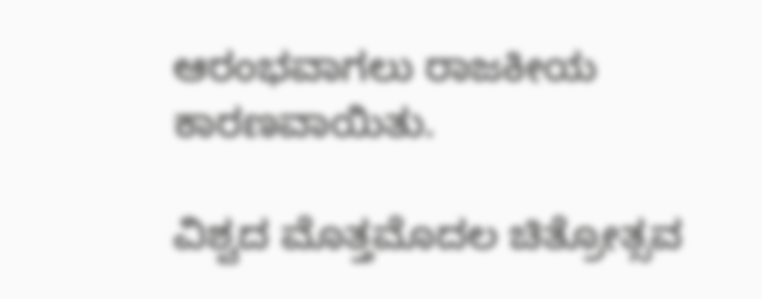ಆರಂಭವಾಗಲು ರಾಜಕೀಯ ಕಾರಣವಾಯಿತು.

ವಿಶ್ವದ ಮೊತ್ತಮೊದಲ ಚಿತ್ರೋತ್ಸವ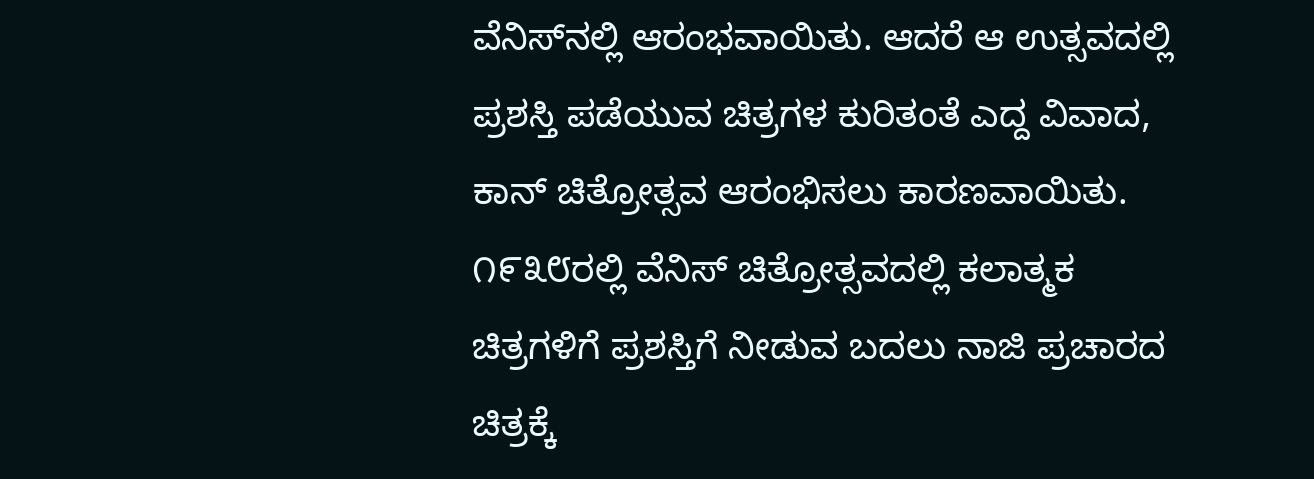ವೆನಿಸ್‌ನಲ್ಲಿ ಆರಂಭವಾಯಿತು. ಆದರೆ ಆ ಉತ್ಸವದಲ್ಲಿ ಪ್ರಶಸ್ತಿ ಪಡೆಯುವ ಚಿತ್ರಗಳ ಕುರಿತಂತೆ ಎದ್ದ ವಿವಾದ, ಕಾನ್ ಚಿತ್ರೋತ್ಸವ ಆರಂಭಿಸಲು ಕಾರಣವಾಯಿತು. ೧೯೩೮ರಲ್ಲಿ ವೆನಿಸ್ ಚಿತ್ರೋತ್ಸವದಲ್ಲಿ ಕಲಾತ್ಮಕ ಚಿತ್ರಗಳಿಗೆ ಪ್ರಶಸ್ತಿಗೆ ನೀಡುವ ಬದಲು ನಾಜಿ ಪ್ರಚಾರದ ಚಿತ್ರಕ್ಕೆ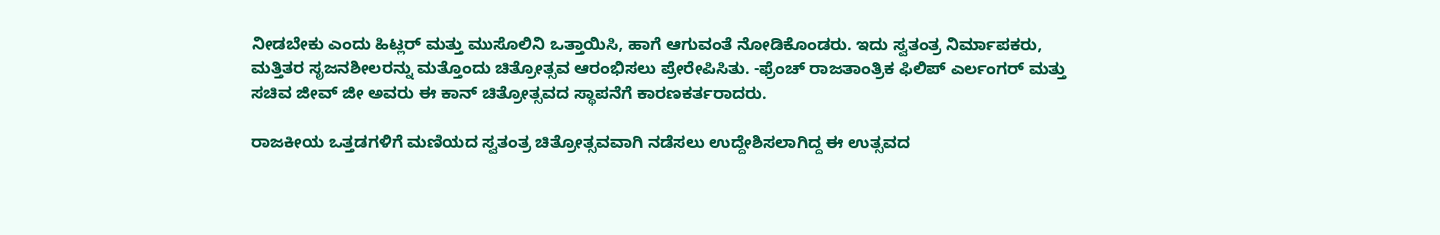ನೀಡಬೇಕು ಎಂದು ಹಿಟ್ಲರ್ ಮತ್ತು ಮುಸೊಲಿನಿ ಒತ್ತಾಯಿಸಿ, ಹಾಗೆ ಆಗುವಂತೆ ನೋಡಿಕೊಂಡರು. ಇದು ಸ್ವತಂತ್ರ ನಿರ್ಮಾಪಕರು, ಮತ್ತಿತರ ಸೃಜನಶೀಲರನ್ನು ಮತ್ತೊಂದು ಚಿತ್ರೋತ್ಸವ ಆರಂಭಿಸಲು ಪ್ರೇರೇಪಿಸಿತು. -ಫ್ರೆಂಚ್ ರಾಜತಾಂತ್ರಿಕ ಫಿಲಿಪ್ ಎರ್ಲಂಗರ್ ಮತ್ತು ಸಚಿವ ಜೀವ್ ಜೀ ಅವರು ಈ ಕಾನ್ ಚಿತ್ರೋತ್ಸವದ ಸ್ಥಾಪನೆಗೆ ಕಾರಣಕರ್ತರಾದರು.

ರಾಜಕೀಯ ಒತ್ತಡಗಳಿಗೆ ಮಣಿಯದ ಸ್ವತಂತ್ರ ಚಿತ್ರೋತ್ಸವವಾಗಿ ನಡೆಸಲು ಉದ್ದೇಶಿಸಲಾಗಿದ್ದ ಈ ಉತ್ಸವದ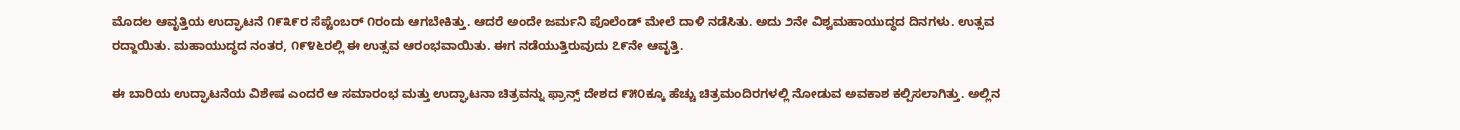ಮೊದಲ ಆವೃತ್ತಿಯ ಉದ್ಘಾಟನೆ ೧೯೩೯ರ ಸೆಪ್ಟೆಂಬರ್ ೧ರಂದು ಆಗಬೇಕಿತ್ತು. ಆದರೆ ಅಂದೇ ಜರ್ಮನಿ ಪೊಲೆಂಡ್ ಮೇಲೆ ದಾಳಿ ನಡೆಸಿತು. ಅದು ೨ನೇ ವಿಶ್ವಮಹಾಯುದ್ಧದ ದಿನಗಳು. ಉತ್ಸವ ರದ್ದಾಯಿತು. ಮಹಾಯುದ್ಧದ ನಂತರ, ೧೯೪೬ರಲ್ಲಿ ಈ ಉತ್ಸವ ಆರಂಭವಾಯಿತು. ಈಗ ನಡೆಯುತ್ತಿರುವುದು ೭೯ನೇ ಆವೃತ್ತಿ.

ಈ ಬಾರಿಯ ಉದ್ಘಾಟನೆಯ ವಿಶೇಷ ಎಂದರೆ ಆ ಸಮಾರಂಭ ಮತ್ತು ಉದ್ಘಾಟನಾ ಚಿತ್ರವನ್ನು ಫ್ರಾನ್ಸ್ ದೇಶದ ೯೫೦ಕ್ಕೂ ಹೆಚ್ಚು ಚಿತ್ರಮಂದಿರಗಳಲ್ಲಿ ನೋಡುವ ಅವಕಾಶ ಕಲ್ಪಿಸಲಾಗಿತ್ತು. ಅಲ್ಲಿನ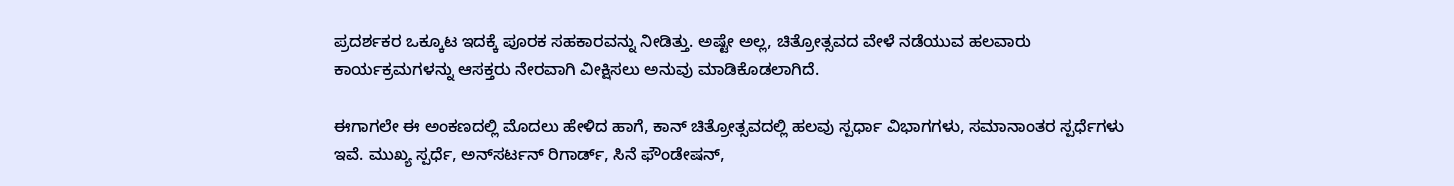ಪ್ರದರ್ಶಕರ ಒಕ್ಕೂಟ ಇದಕ್ಕೆ ಪೂರಕ ಸಹಕಾರವನ್ನು ನೀಡಿತ್ತು. ಅಷ್ಟೇ ಅಲ್ಲ, ಚಿತ್ರೋತ್ಸವದ ವೇಳೆ ನಡೆಯುವ ಹಲವಾರು ಕಾರ್ಯಕ್ರಮಗಳನ್ನು ಆಸಕ್ತರು ನೇರವಾಗಿ ವೀಕ್ಷಿಸಲು ಅನುವು ಮಾಡಿಕೊಡಲಾಗಿದೆ.

ಈಗಾಗಲೇ ಈ ಅಂಕಣದಲ್ಲಿ ಮೊದಲು ಹೇಳಿದ ಹಾಗೆ, ಕಾನ್ ಚಿತ್ರೋತ್ಸವದಲ್ಲಿ ಹಲವು ಸ್ಪರ್ಧಾ ವಿಭಾಗಗಳು, ಸಮಾನಾಂತರ ಸ್ಪರ್ಧೆಗಳು ಇವೆ. ಮುಖ್ಯ ಸ್ಪರ್ಧೆ, ಅನ್‌ಸರ್ಟನ್ ರಿಗಾರ್ಡ್, ಸಿನೆ ಫೌಂಡೇಷನ್,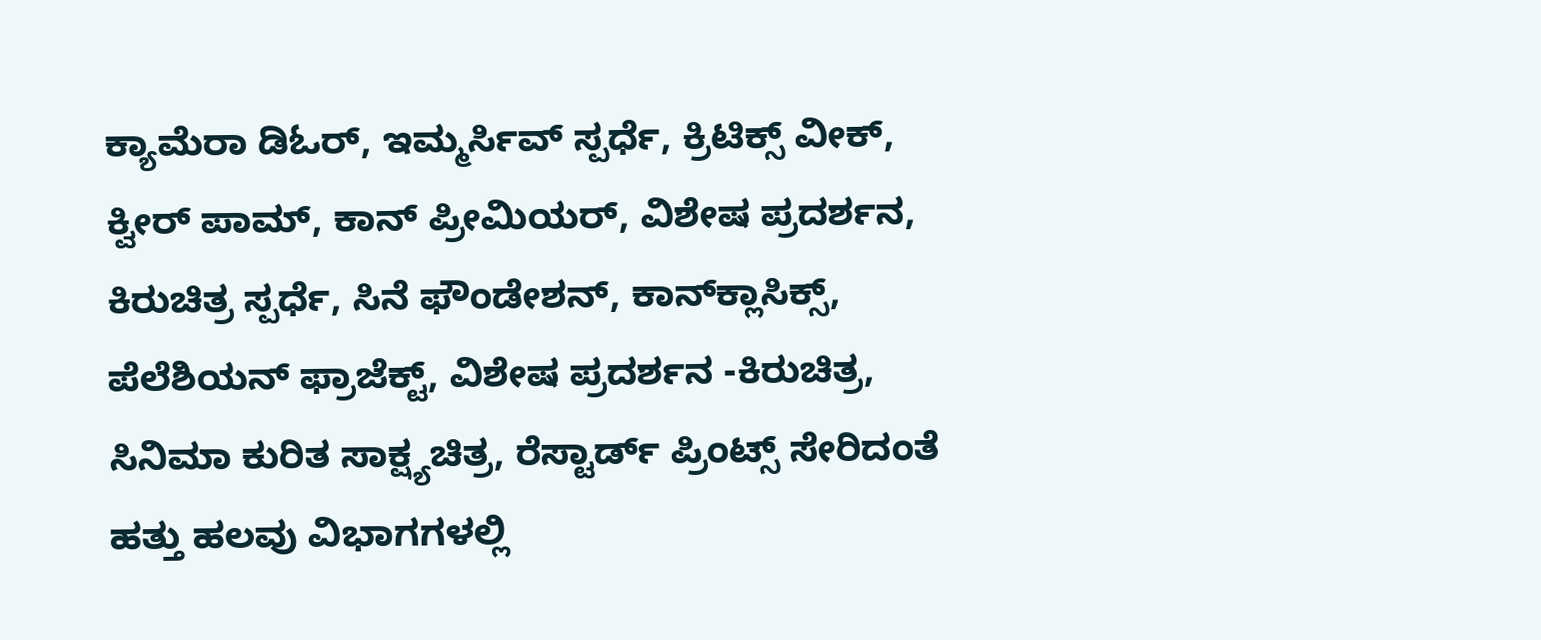ಕ್ಯಾಮೆರಾ ಡಿಓರ್, ಇಮ್ಮರ್ಸಿವ್ ಸ್ಪರ್ಧೆ, ಕ್ರಿಟಿಕ್ಸ್ ವೀಕ್, ಕ್ವೀರ್ ಪಾಮ್, ಕಾನ್ ಪ್ರೀಮಿಯರ್, ವಿಶೇಷ ಪ್ರದರ್ಶನ, ಕಿರುಚಿತ್ರ ಸ್ಪರ್ಧೆ, ಸಿನೆ ಫೌಂಡೇಶನ್, ಕಾನ್‌ಕ್ಲಾಸಿಕ್ಸ್, ಪೆಲೆಶಿಯನ್ ಫ್ರಾಜೆಕ್ಟ್, ವಿಶೇಷ ಪ್ರದರ್ಶನ -ಕಿರುಚಿತ್ರ, ಸಿನಿಮಾ ಕುರಿತ ಸಾಕ್ಷ್ಯಚಿತ್ರ, ರೆಸ್ಟಾರ್ಡ್ ಪ್ರಿಂಟ್ಸ್ ಸೇರಿದಂತೆ ಹತ್ತು ಹಲವು ವಿಭಾಗಗಳಲ್ಲಿ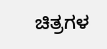ಚಿತ್ರಗಳ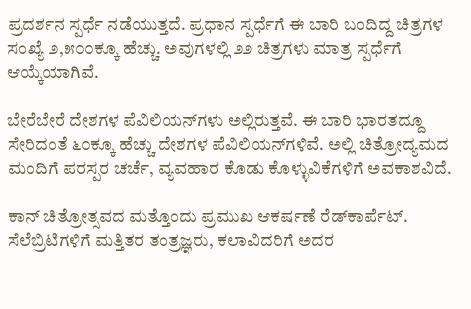ಪ್ರದರ್ಶನ ಸ್ಪರ್ಧೆ ನಡೆಯುತ್ತದೆ. ಪ್ರಧಾನ ಸ್ಪರ್ಧೆಗೆ ಈ ಬಾರಿ ಬಂದಿದ್ದ ಚಿತ್ರಗಳ ಸಂಖ್ಯೆ ೨,೫೦೦ಕ್ಕೂ ಹೆಚ್ಚು. ಅವುಗಳಲ್ಲಿ ೨೨ ಚಿತ್ರಗಳು ಮಾತ್ರ ಸ್ಪರ್ಧೆಗೆ ಆಯ್ಕೆಯಾಗಿವೆ.

ಬೇರೆಬೇರೆ ದೇಶಗಳ ಪೆವಿಲಿಯನ್‌ಗಳು ಅಲ್ಲಿರುತ್ತವೆ. ಈ ಬಾರಿ ಭಾರತದ್ದೂ ಸೇರಿದಂತೆ ೬೦ಕ್ಕೂ ಹೆಚ್ಚು ದೇಶಗಳ ಪೆವಿಲಿಯನ್‌ಗಳಿವೆ. ಅಲ್ಲಿ ಚಿತ್ರೋದ್ಯಮದ ಮಂದಿಗೆ ಪರಸ್ಪರ ಚರ್ಚೆ, ವ್ಯವಹಾರ ಕೊಡು ಕೊಳ್ಳುವಿಕೆಗಳಿಗೆ ಅವಕಾಶವಿದೆ.

ಕಾನ್ ಚಿತ್ರೋತ್ಸವದ ಮತ್ತೊಂದು ಪ್ರಮುಖ ಆಕರ್ಷಣೆ ರೆಡ್‌ಕಾರ್ಪೆಟ್. ಸೆಲೆಬ್ರಿಟಿಗಳಿಗೆ ಮತ್ತಿತರ ತಂತ್ರಜ್ಞರು, ಕಲಾವಿದರಿಗೆ ಅದರ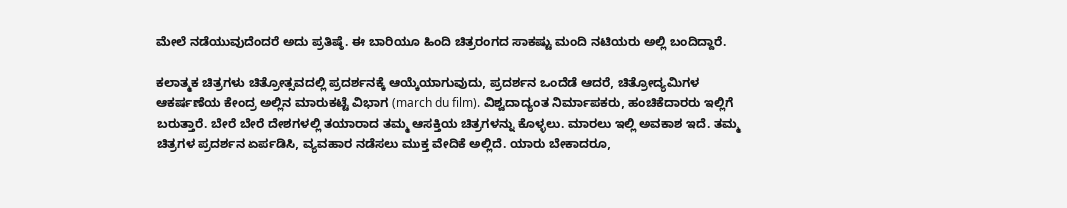ಮೇಲೆ ನಡೆಯುವುದೆಂದರೆ ಅದು ಪ್ರತಿಷ್ಠೆ. ಈ ಬಾರಿಯೂ ಹಿಂದಿ ಚಿತ್ರರಂಗದ ಸಾಕಷ್ಟು ಮಂದಿ ನಟಿಯರು ಅಲ್ಲಿ ಬಂದಿದ್ದಾರೆ.

ಕಲಾತ್ಮಕ ಚಿತ್ರಗಳು ಚಿತ್ರೋತ್ಸವದಲ್ಲಿ ಪ್ರದರ್ಶನಕ್ಕೆ ಆಯ್ಕೆಯಾಗುವುದು, ಪ್ರದರ್ಶನ ಒಂದೆಡೆ ಆದರೆ, ಚಿತ್ರೋದ್ಯಮಿಗಳ ಆಕರ್ಷಣೆಯ ಕೇಂದ್ರ ಅಲ್ಲಿನ ಮಾರುಕಟ್ಟೆ ವಿಭಾಗ (march du film). ವಿಶ್ವದಾದ್ಯಂತ ನಿರ್ಮಾಪಕರು, ಹಂಚಿಕೆದಾರರು ಇಲ್ಲಿಗೆ ಬರುತ್ತಾರೆ. ಬೇರೆ ಬೇರೆ ದೇಶಗಳಲ್ಲಿ ತಯಾರಾದ ತಮ್ಮ ಆಸಕ್ತಿಯ ಚಿತ್ರಗಳನ್ನು ಕೊಳ್ಳಲು. ಮಾರಲು ಇಲ್ಲಿ ಅವಕಾಶ ಇದೆ. ತಮ್ಮ ಚಿತ್ರಗಳ ಪ್ರದರ್ಶನ ಏರ್ಪಡಿಸಿ, ವ್ಯವಹಾರ ನಡೆಸಲು ಮುಕ್ತ ವೇದಿಕೆ ಅಲ್ಲಿದೆ. ಯಾರು ಬೇಕಾದರೂ,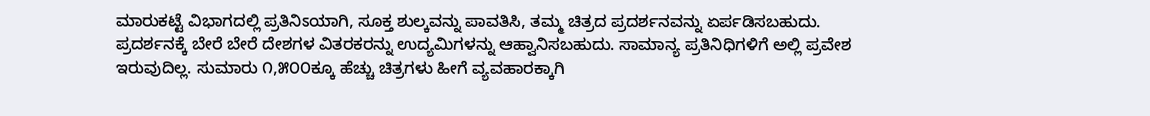ಮಾರುಕಟ್ಟೆ ವಿಭಾಗದಲ್ಲಿ ಪ್ರತಿನಿಽಯಾಗಿ, ಸೂಕ್ತ ಶುಲ್ಕವನ್ನು ಪಾವತಿಸಿ, ತಮ್ಮ ಚಿತ್ರದ ಪ್ರದರ್ಶನವನ್ನು ಏರ್ಪಡಿಸಬಹುದು. ಪ್ರದರ್ಶನಕ್ಕೆ ಬೇರೆ ಬೇರೆ ದೇಶಗಳ ವಿತರಕರನ್ನು ಉದ್ಯಮಿಗಳನ್ನು ಆಹ್ವಾನಿಸಬಹುದು. ಸಾಮಾನ್ಯ ಪ್ರತಿನಿಧಿಗಳಿಗೆ ಅಲ್ಲಿ ಪ್ರವೇಶ ಇರುವುದಿಲ್ಲ. ಸುಮಾರು ೧,೫೦೦ಕ್ಕೂ ಹೆಚ್ಚು ಚಿತ್ರಗಳು ಹೀಗೆ ವ್ಯವಹಾರಕ್ಕಾಗಿ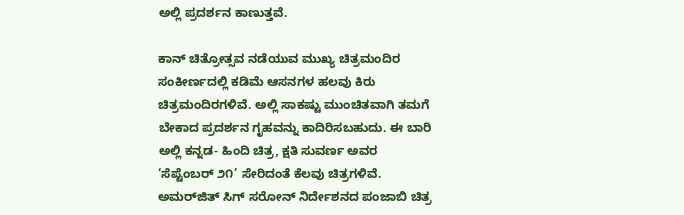ಅಲ್ಲಿ ಪ್ರದರ್ಶನ ಕಾಣುತ್ತವೆ.

ಕಾನ್ ಚಿತ್ರೋತ್ಸವ ನಡೆಯುವ ಮುಖ್ಯ ಚಿತ್ರಮಂದಿರ ಸಂಕೀರ್ಣದಲ್ಲಿ ಕಡಿಮೆ ಆಸನಗಳ ಹಲವು ಕಿರು ಚಿತ್ರಮಂದಿರಗಳಿವೆ. ಅಲ್ಲಿ ಸಾಕಷ್ಟು ಮುಂಚಿತವಾಗಿ ತಮಗೆ ಬೇಕಾದ ಪ್ರದರ್ಶನ ಗೃಹವನ್ನು ಕಾದಿರಿಸಬಹುದು. ಈ ಬಾರಿ ಅಲ್ಲಿ ಕನ್ನಡ- ಹಿಂದಿ ಚಿತ್ರ, ಕ್ಷತಿ ಸುವರ್ಣ ಅವರ ‘ಸೆಪ್ಟೆಂಬರ್ ೨೧’ ಸೇರಿದಂತೆ ಕೆಲವು ಚಿತ್ರಗಳಿವೆ. ಅಮರ್‌ಜಿತ್ ಸಿಗ್ ಸರೋನ್ ನಿರ್ದೇಶನದ ಪಂಜಾಬಿ ಚಿತ್ರ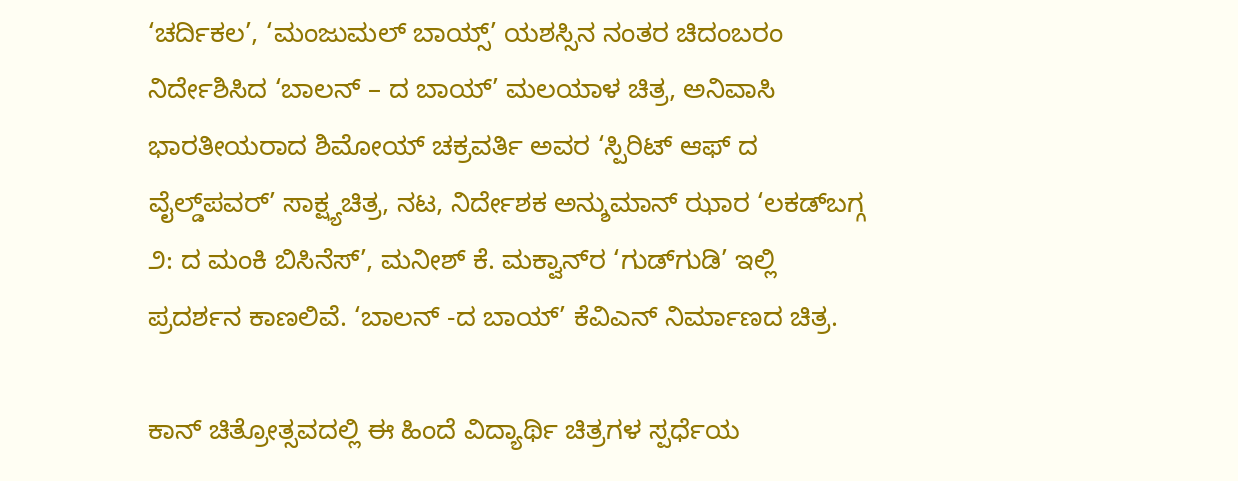‘ಚರ್ದಿಕಲ’, ‘ಮಂಜುಮಲ್ ಬಾಯ್ಸ್’ ಯಶಸ್ಸಿನ ನಂತರ ಚಿದಂಬರಂ ನಿರ್ದೇಶಿಸಿದ ‘ಬಾಲನ್ – ದ ಬಾಯ್’ ಮಲಯಾಳ ಚಿತ್ರ, ಅನಿವಾಸಿ ಭಾರತೀಯರಾದ ಶಿಮೋಯ್ ಚಕ್ರವರ್ತಿ ಅವರ ‘ಸ್ಪಿರಿಟ್ ಆಫ್ ದ ವೈಲ್ಡ್‌ಪವರ್’ ಸಾಕ್ಷ್ಯಚಿತ್ರ, ನಟ, ನಿರ್ದೇಶಕ ಅನ್ಶುಮಾನ್ ಝಾರ ‘ಲಕಡ್‌ಬಗ್ಗ ೨: ದ ಮಂಕಿ ಬಿಸಿನೆಸ್’, ಮನೀಶ್ ಕೆ. ಮಕ್ವಾನ್‌ರ ‘ಗುಡ್‌ಗುಡಿ’ ಇಲ್ಲಿ ಪ್ರದರ್ಶನ ಕಾಣಲಿವೆ. ‘ಬಾಲನ್ -ದ ಬಾಯ್’ ಕೆವಿಎನ್ ನಿರ್ಮಾಣದ ಚಿತ್ರ.

ಕಾನ್ ಚಿತ್ರೋತ್ಸವದಲ್ಲಿ ಈ ಹಿಂದೆ ವಿದ್ಯಾರ್ಥಿ ಚಿತ್ರಗಳ ಸ್ಪರ್ಧೆಯ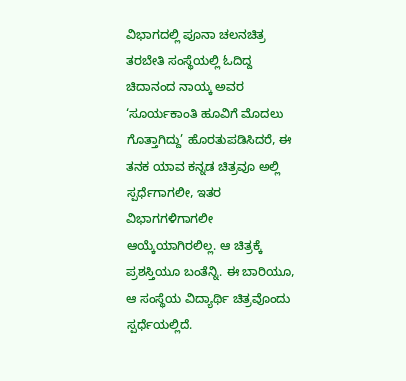ವಿಭಾಗದಲ್ಲಿ ಪೂನಾ ಚಲನಚಿತ್ರ ತರಬೇತಿ ಸಂಸ್ಥೆಯಲ್ಲಿ ಓದಿದ್ದ ಚಿದಾನಂದ ನಾಯ್ಕ ಅವರ ‘ಸೂರ್ಯಕಾಂತಿ ಹೂವಿಗೆ ಮೊದಲು ಗೊತ್ತಾಗಿದ್ದು’ ಹೊರತುಪಡಿಸಿದರೆ, ಈ ತನಕ ಯಾವ ಕನ್ನಡ ಚಿತ್ರವೂ ಅಲ್ಲಿ ಸ್ಪರ್ಧೆಗಾಗಲೀ, ಇತರ ವಿಭಾಗಗಳಿಗಾಗಲೀ ಆಯ್ಕೆಯಾಗಿರಲಿಲ್ಲ. ಆ ಚಿತ್ರಕ್ಕೆ ಪ್ರಶಸ್ತಿಯೂ ಬಂತೆನ್ನಿ. ಈ ಬಾರಿಯೂ, ಆ ಸಂಸ್ಥೆಯ ವಿದ್ಯಾರ್ಥಿ ಚಿತ್ರವೊಂದು ಸ್ಪರ್ಧೆಯಲ್ಲಿದೆ.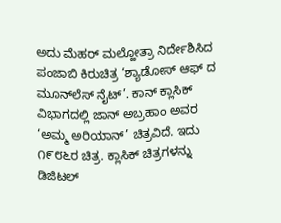ಅದು ಮೆಹರ್ ಮಲ್ಹೋತ್ರಾ ನಿರ್ದೇಶಿಸಿದ ಪಂಜಾಬಿ ಕಿರುಚಿತ್ರ ‘ಶ್ಯಾಡೋಸ್ ಆಫ್ ದ ಮೂನ್‌ಲೆಸ್ ನೈಟ್’. ಕಾನ್ ಕ್ಲಾಸಿಕ್ ವಿಭಾಗದಲ್ಲಿ ಜಾನ್ ಅಬ್ರಹಾಂ ಅವರ ‘ಅಮ್ಮ ಅರಿಯಾನ್’ ಚಿತ್ರವಿದೆ. ಇದು ೧೯೮೬ರ ಚಿತ್ರ. ಕ್ಲಾಸಿಕ್ ಚಿತ್ರಗಳನ್ನು ಡಿಜಿಟಲ್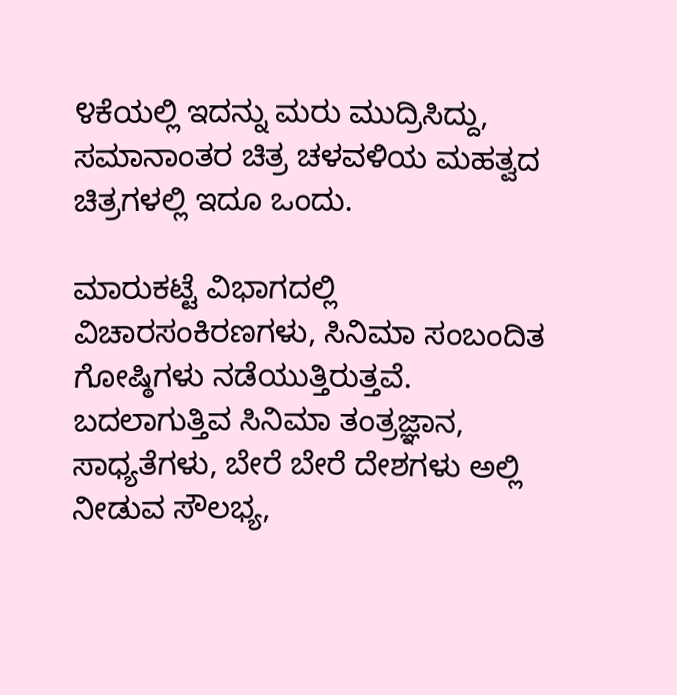೪ಕೆಯಲ್ಲಿ ಇದನ್ನು ಮರು ಮುದ್ರಿಸಿದ್ದು, ಸಮಾನಾಂತರ ಚಿತ್ರ ಚಳವಳಿಯ ಮಹತ್ವದ ಚಿತ್ರಗಳಲ್ಲಿ ಇದೂ ಒಂದು.

ಮಾರುಕಟ್ಟೆ ವಿಭಾಗದಲ್ಲಿ ವಿಚಾರಸಂಕಿರಣಗಳು, ಸಿನಿಮಾ ಸಂಬಂದಿತ ಗೋಷ್ಠಿಗಳು ನಡೆಯುತ್ತಿರುತ್ತವೆ. ಬದಲಾಗುತ್ತಿವ ಸಿನಿಮಾ ತಂತ್ರಜ್ಞಾನ, ಸಾಧ್ಯತೆಗಳು, ಬೇರೆ ಬೇರೆ ದೇಶಗಳು ಅಲ್ಲಿ ನೀಡುವ ಸೌಲಭ್ಯ,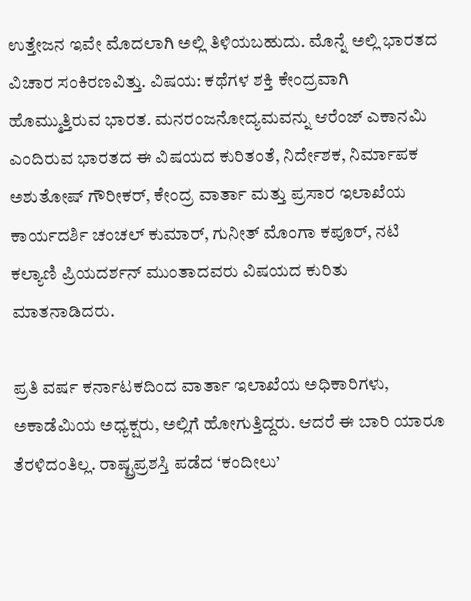ಉತ್ತೇಜನ ಇವೇ ಮೊದಲಾಗಿ ಅಲ್ಲಿ ತಿಳಿಯಬಹುದು. ಮೊನ್ನೆ ಅಲ್ಲಿ ಭಾರತದ ವಿಚಾರ ಸಂಕಿರಣವಿತ್ತು. ವಿಷಯ: ಕಥೆಗಳ ಶಕ್ತಿ ಕೇಂದ್ರವಾಗಿ ಹೊಮ್ಮುತ್ತಿರುವ ಭಾರತ. ಮನರಂಜನೋದ್ಯಮವನ್ನು ಆರೆಂಜ್ ಎಕಾನಮಿ ಎಂದಿರುವ ಭಾರತದ ಈ ವಿಷಯದ ಕುರಿತಂತೆ, ನಿರ್ದೇಶಕ, ನಿರ್ಮಾಪಕ ಅಶುತೋಷ್ ಗೌರೀಕರ್, ಕೇಂದ್ರ ವಾರ್ತಾ ಮತ್ತು ಪ್ರಸಾರ ಇಲಾಖೆಯ ಕಾರ್ಯದರ್ಶಿ ಚಂಚಲ್ ಕುಮಾರ್, ಗುನೀತ್ ಮೊಂಗಾ ಕಪೂರ್, ನಟಿ ಕಲ್ಯಾಣಿ ಪ್ರಿಯದರ್ಶನ್ ಮುಂತಾದವರು ವಿಷಯದ ಕುರಿತು ಮಾತನಾಡಿದರು.

ಪ್ರತಿ ವರ್ಷ ಕರ್ನಾಟಕದಿಂದ ವಾರ್ತಾ ಇಲಾಖೆಯ ಅಧಿಕಾರಿಗಳು, ಅಕಾಡೆಮಿಯ ಅಧ್ಯಕ್ಷರು, ಅಲ್ಲಿಗೆ ಹೋಗುತ್ತಿದ್ದರು. ಆದರೆ ಈ ಬಾರಿ ಯಾರೂ ತೆರಳಿದಂತಿಲ್ಲ. ರಾಷ್ಟ್ರಪ್ರಶಸ್ತಿ ಪಡೆದ ‘ಕಂದೀಲು’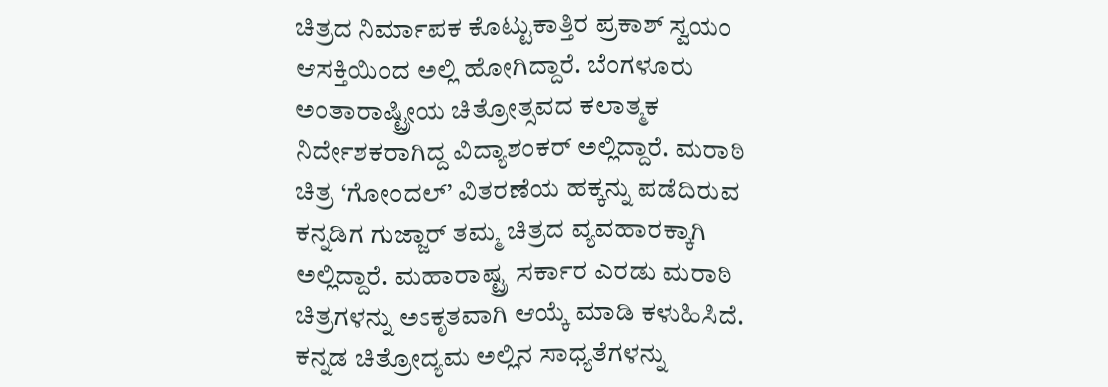ಚಿತ್ರದ ನಿರ್ಮಾಪಕ ಕೊಟ್ಟುಕಾತ್ತಿರ ಪ್ರಕಾಶ್ ಸ್ವಯಂ ಆಸಕ್ತಿಯಿಂದ ಅಲ್ಲಿ ಹೋಗಿದ್ದಾರೆ. ಬೆಂಗಳೂರು ಅಂತಾರಾಷ್ಟ್ರೀಯ ಚಿತ್ರೋತ್ಸವದ ಕಲಾತ್ಮಕ ನಿರ್ದೇಶಕರಾಗಿದ್ದ ವಿದ್ಯಾಶಂಕರ್ ಅಲ್ಲಿದ್ದಾರೆ. ಮರಾಠಿ ಚಿತ್ರ ‘ಗೋಂದಲ್’ ವಿತರಣೆಯ ಹಕ್ಕನ್ನು ಪಡೆದಿರುವ ಕನ್ನಡಿಗ ಗುಜ್ಜಾರ್ ತಮ್ಮ ಚಿತ್ರದ ವ್ಯವಹಾರಕ್ಕಾಗಿ ಅಲ್ಲಿದ್ದಾರೆ. ಮಹಾರಾಷ್ಟ್ರ ಸರ್ಕಾರ ಎರಡು ಮರಾಠಿ ಚಿತ್ರಗಳನ್ನು ಅಽಕೃತವಾಗಿ ಆಯ್ಕೆ ಮಾಡಿ ಕಳುಹಿಸಿದೆ. ಕನ್ನಡ ಚಿತ್ರೋದ್ಯಮ ಅಲ್ಲಿನ ಸಾಧ್ಯತೆಗಳನ್ನು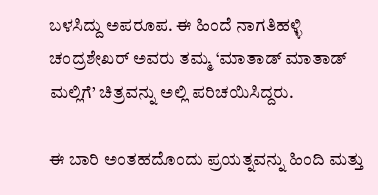ಬಳಸಿದ್ದು ಅಪರೂಪ. ಈ ಹಿಂದೆ ನಾಗತಿಹಳ್ಳಿ ಚಂದ್ರಶೇಖರ್ ಅವರು ತಮ್ಮ ‘ಮಾತಾಡ್ ಮಾತಾಡ್ ಮಲ್ಲಿಗೆ’ ಚಿತ್ರವನ್ನು ಅಲ್ಲಿ ಪರಿಚಯಿಸಿದ್ದರು.

ಈ ಬಾರಿ ಅಂತಹದೊಂದು ಪ್ರಯತ್ನವನ್ನು ಹಿಂದಿ ಮತ್ತು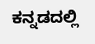ಕನ್ನಡದಲ್ಲಿ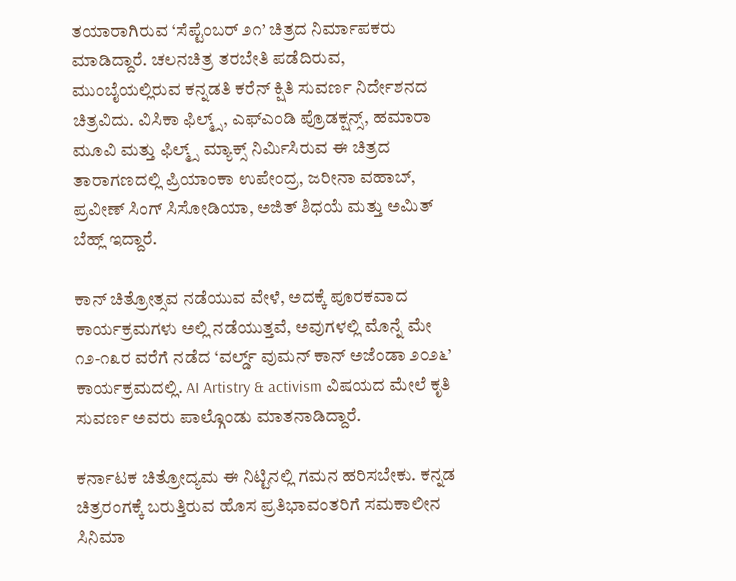ತಯಾರಾಗಿರುವ ‘ಸೆಪ್ಟೆಂಬರ್ ೨೧’ ಚಿತ್ರದ ನಿರ್ಮಾಪಕರು ಮಾಡಿದ್ದಾರೆ. ಚಲನಚಿತ್ರ ತರಬೇತಿ ಪಡೆದಿರುವ, ಮುಂಬೈಯಲ್ಲಿರುವ ಕನ್ನಡತಿ ಕರೆನ್ ಕ್ಷಿತಿ ಸುವರ್ಣ ನಿರ್ದೇಶನದ ಚಿತ್ರವಿದು. ವಿಸಿಕಾ ಫಿಲ್ಮ್ಸ್, ಎಫ್‌ಎಂಡಿ ಪ್ರೊಡಕ್ಷನ್ಸ್, ಹಮಾರಾ ಮೂವಿ ಮತ್ತು ಫಿಲ್ಮ್ಸ್ ಮ್ಯಾಕ್ಸ್ ನಿರ್ಮಿಸಿರುವ ಈ ಚಿತ್ರದ ತಾರಾಗಣದಲ್ಲಿ ಪ್ರಿಯಾಂಕಾ ಉಪೇಂದ್ರ, ಜರೀನಾ ವಹಾಬ್, ಪ್ರವೀಣ್ ಸಿಂಗ್ ಸಿಸೋಡಿಯಾ, ಅಜಿತ್ ಶಿಧಯೆ ಮತ್ತು ಅಮಿತ್ ಬೆಹ್ಲ್ ಇದ್ದಾರೆ.

ಕಾನ್ ಚಿತ್ರೋತ್ಸವ ನಡೆಯುವ ವೇಳೆ, ಅದಕ್ಕೆ ಪೂರಕವಾದ ಕಾರ್ಯಕ್ರಮಗಳು ಅಲ್ಲಿ ನಡೆಯುತ್ತವೆ, ಅವುಗಳಲ್ಲಿ ಮೊನ್ನೆ ಮೇ ೧೨-೧೩ರ ವರೆಗೆ ನಡೆದ ‘ವರ್ಲ್ಡ್ ವುಮನ್ ಕಾನ್ ಅಜೆಂಡಾ ೨೦೨೬’ ಕಾರ್ಯಕ್ರಮದಲ್ಲಿ. AI Artistry & activism ವಿಷಯದ ಮೇಲೆ ಕೃತಿ ಸುವರ್ಣ ಅವರು ಪಾಲ್ಗೊಂಡು ಮಾತನಾಡಿದ್ದಾರೆ.

ಕರ್ನಾಟಕ ಚಿತ್ರೋದ್ಯಮ ಈ ನಿಟ್ಟಿನಲ್ಲಿ ಗಮನ ಹರಿಸಬೇಕು. ಕನ್ನಡ ಚಿತ್ರರಂಗಕ್ಕೆ ಬರುತ್ತಿರುವ ಹೊಸ ಪ್ರತಿಭಾವಂತರಿಗೆ ಸಮಕಾಲೀನ ಸಿನಿಮಾ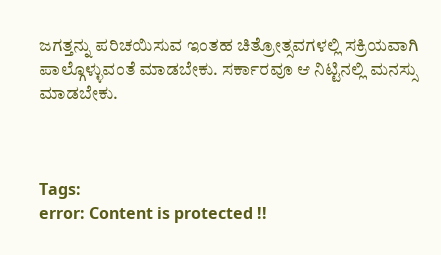ಜಗತ್ತನ್ನು ಪರಿಚಯಿಸುವ ಇಂತಹ ಚಿತ್ರೋತ್ಸವಗಳಲ್ಲಿ ಸಕ್ರಿಯವಾಗಿ ಪಾಲ್ಗೊಳ್ಳುವಂತೆ ಮಾಡಬೇಕು. ಸರ್ಕಾರವೂ ಆ ನಿಟ್ಟಿನಲ್ಲಿ ಮನಸ್ಸು ಮಾಡಬೇಕು.



Tags:
error: Content is protected !!